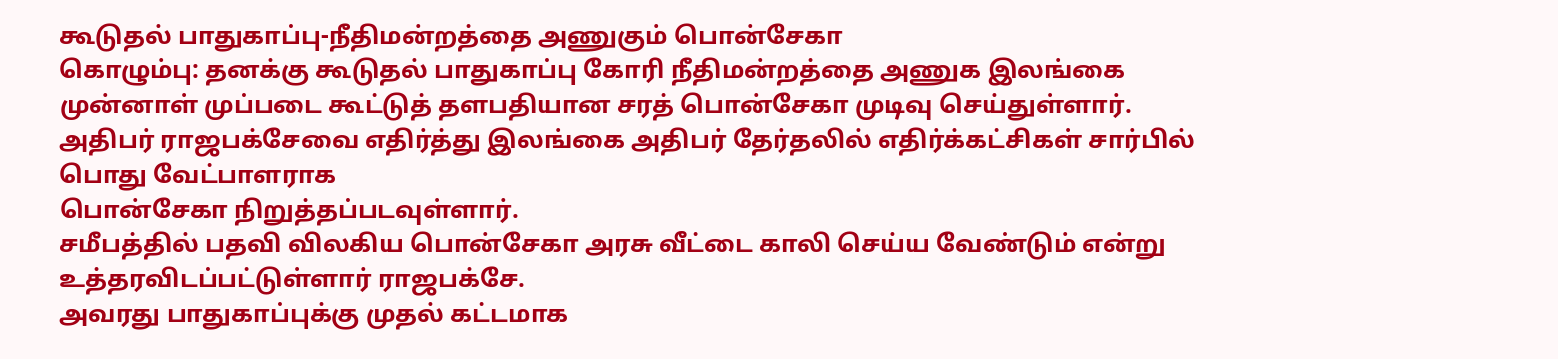கூடுதல் பாதுகாப்பு-நீதிமன்றத்தை அணுகும் பொன்சேகா
கொழும்பு: தனக்கு கூடுதல் பாதுகாப்பு கோரி நீதிமன்றத்தை அணுக இலங்கை முன்னாள் முப்படை கூட்டுத் தளபதியான சரத் பொன்சேகா முடிவு செய்துள்ளார்.
அதிபர் ராஜபக்சேவை எதிர்த்து இலங்கை அதிபர் தேர்தலில் எதிர்க்கட்சிகள் சார்பில் பொது வேட்பாளராக
பொன்சேகா நிறுத்தப்படவுள்ளார்.
சமீபத்தில் பதவி விலகிய பொன்சேகா அரசு வீட்டை காலி செய்ய வேண்டும் என்று உத்தரவிடப்பட்டுள்ளார் ராஜபக்சே.
அவரது பாதுகாப்புக்கு முதல் கட்டமாக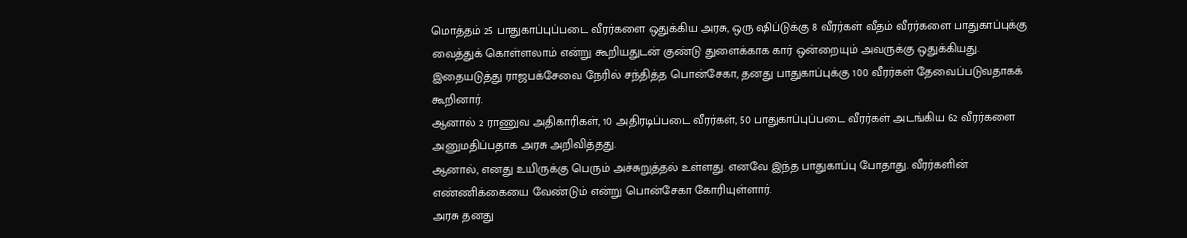மொத்தம் 25 பாதுகாப்புப்படை வீரர்களை ஒதுக்கிய அரசு, ஒரு ஷிப்டுக்கு 8 வீரர்கள் வீதம் வீரர்களை பாதுகாப்புக்கு வைத்துக் கொள்ளலாம் என்று கூறியதுடன் குண்டு துளைக்காக கார் ஒன்றையும் அவருக்கு ஒதுக்கியது.
இதையடுத்து ராஜபக்சேவை நேரில் சந்தித்த பொன்சேகா, தனது பாதுகாப்புக்கு 100 வீரர்கள் தேவைப்படுவதாகக் கூறினார்.
ஆனால் 2 ராணுவ அதிகாரிகள், 10 அதிரடிப்படை வீரர்கள், 50 பாதுகாப்புப்படை வீரர்கள் அடங்கிய 62 வீரர்களை அனுமதிப்பதாக அரசு அறிவித்தது.
ஆனால், எனது உயிருக்கு பெரும் அச்சுறுத்தல் உள்ளது. எனவே இந்த பாதுகாப்பு போதாது. வீரர்களின்
எண்ணிக்கையை வேண்டும் என்று பொன்சேகா கோரியுள்ளார்.
அரசு தனது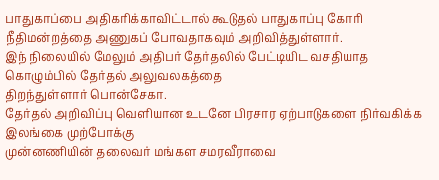பாதுகாப்பை அதிகரிக்காவிட்டால் கூடுதல் பாதுகாப்பு கோரி நீதிமன்றத்தை அணுகப் போவதாகவும் அறிவித்துள்ளார்.
இந் நிலையில் மேலும் அதிபர் தேர்தலில் பேட்டியிட வசதியாத கொழும்பில் தேர்தல் அலுவலகத்தை
திறந்துள்ளார் பொன்சேகா.
தேர்தல் அறிவிப்பு வெளியான உடனே பிரசார ஏற்பாடுகளை நிர்வகிக்க இலங்கை முற்போக்கு
முன்னணியின் தலைவர் மங்கள சமரவீராவை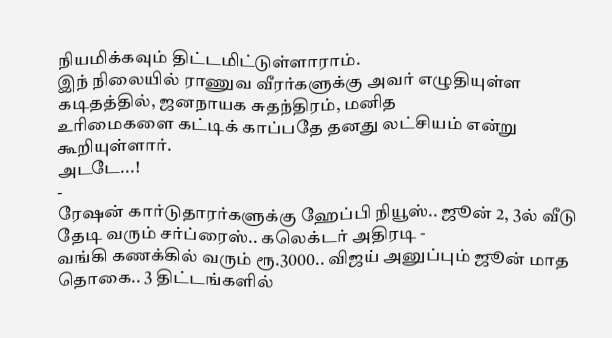நியமிக்கவும் திட்டமிட்டுள்ளாராம்.
இந் நிலையில் ராணுவ வீரர்களுக்கு அவர் எழுதியுள்ள கடிதத்தில், ஜனநாயக சுதந்திரம், மனித
உரிமைகளை கட்டிக் காப்பதே தனது லட்சியம் என்று கூறியுள்ளார்.
அடடே...!
-
ரேஷன் கார்டுதாரர்களுக்கு ஹேப்பி நியூஸ்.. ஜூன் 2, 3ல் வீடு தேடி வரும் சர்ப்ரைஸ்.. கலெக்டர் அதிரடி -
வங்கி கணக்கில் வரும் ரூ.3000.. விஜய் அனுப்பும் ஜூன் மாத தொகை.. 3 திட்டங்களில்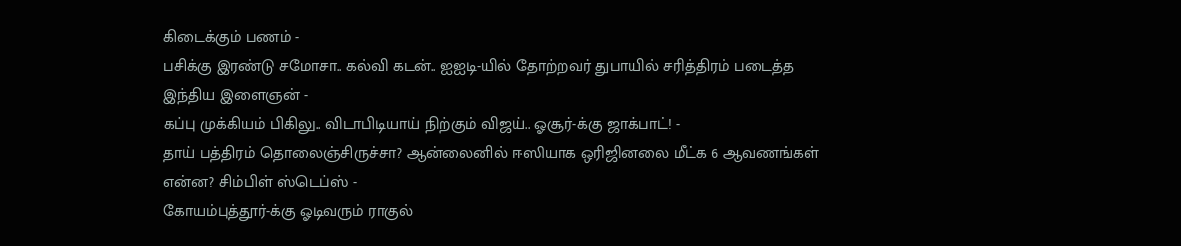கிடைக்கும் பணம் -
பசிக்கு இரண்டு சமோசா.. கல்வி கடன்.. ஐஐடி-யில் தோற்றவர் துபாயில் சரித்திரம் படைத்த இந்திய இளைஞன் -
கப்பு முக்கியம் பிகிலு.. விடாபிடியாய் நிற்கும் விஜய்.. ஓசூர்-க்கு ஜாக்பாட்! -
தாய் பத்திரம் தொலைஞ்சிருச்சா? ஆன்லைனில் ஈஸியாக ஒரிஜினலை மீட்க 6 ஆவணங்கள் என்ன? சிம்பிள் ஸ்டெப்ஸ் -
கோயம்புத்தூர்-க்கு ஓடிவரும் ராகுல்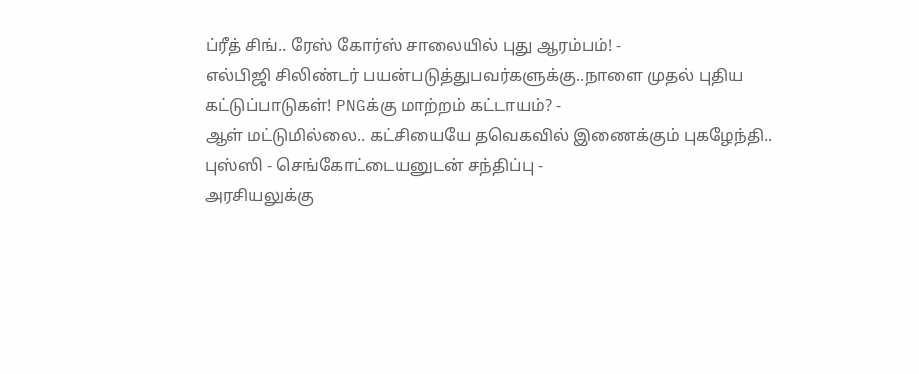ப்ரீத் சிங்.. ரேஸ் கோர்ஸ் சாலையில் புது ஆரம்பம்! -
எல்பிஜி சிலிண்டர் பயன்படுத்துபவர்களுக்கு..நாளை முதல் புதிய கட்டுப்பாடுகள்! PNGக்கு மாற்றம் கட்டாயம்? -
ஆள் மட்டுமில்லை.. கட்சியையே தவெகவில் இணைக்கும் புகழேந்தி.. புஸ்ஸி - செங்கோட்டையனுடன் சந்திப்பு -
அரசியலுக்கு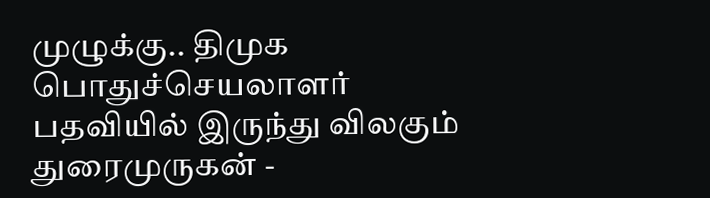முழுக்கு.. திமுக பொதுச்செயலாளர் பதவியில் இருந்து விலகும் துரைமுருகன் -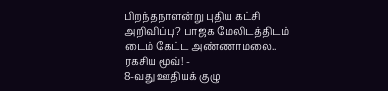பிறந்தநாளன்று புதிய கட்சி அறிவிப்பு? பாஜக மேலிடத்திடம் டைம் கேட்ட அண்ணாமலை.. ரகசிய மூவ்! -
8-வது ஊதியக் குழு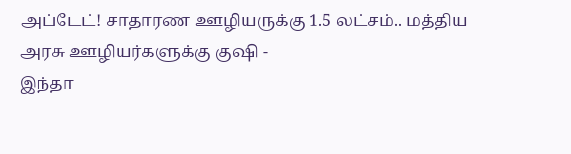அப்டேட்! சாதாரண ஊழியருக்கு 1.5 லட்சம்.. மத்திய அரசு ஊழியர்களுக்கு குஷி -
இந்தா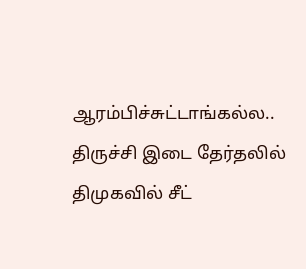ஆரம்பிச்சுட்டாங்கல்ல.. திருச்சி இடை தேர்தலில் திமுகவில் சீட்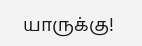யாருக்கு!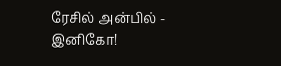ரேசில் அன்பில் - இனிகோ!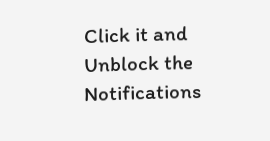Click it and Unblock the Notifications